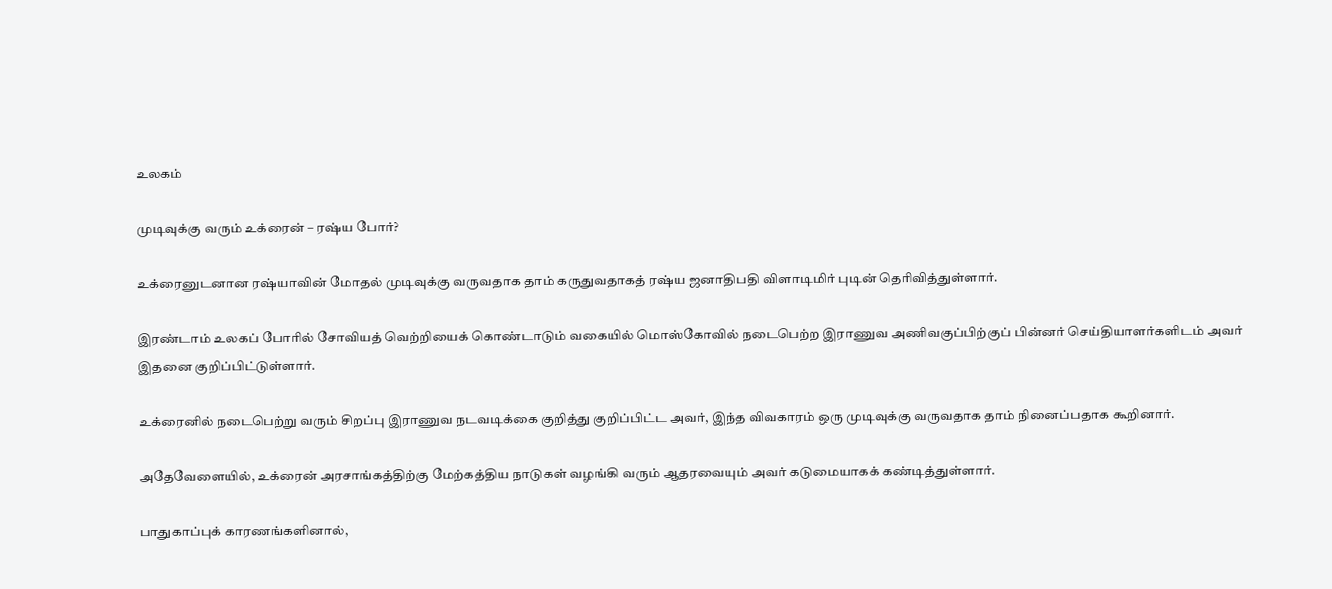உலகம்

முடிவுக்கு வரும் உக்ரைன் – ரஷ்ய போர்?

உக்ரைனுடனான ரஷ்யாவின் மோதல் முடிவுக்கு வருவதாக தாம் கருதுவதாகத் ரஷ்ய ஜனாதிபதி விளாடிமிர் புடின் தெரிவித்துள்ளார்.

இரண்டாம் உலகப் போரில் சோவியத் வெற்றியைக் கொண்டாடும் வகையில் மொஸ்கோவில் நடைபெற்ற இராணுவ அணிவகுப்பிற்குப் பின்னர் செய்தியாளர்களிடம் அவர் இதனை குறிப்பிட்டுள்ளார்.

உக்ரைனில் நடைபெற்று வரும் சிறப்பு இராணுவ நடவடிக்கை குறித்து குறிப்பிட்ட அவர், இந்த விவகாரம் ஒரு முடிவுக்கு வருவதாக தாம் நினைப்பதாக கூறினார்.

அதேவேளையில், உக்ரைன் அரசாங்கத்திற்கு மேற்கத்திய நாடுகள் வழங்கி வரும் ஆதரவையும் அவர் கடுமையாகக் கண்டித்துள்ளார்.

பாதுகாப்புக் காரணங்களினால்,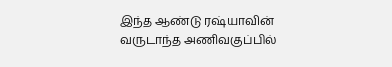இந்த ஆண்டு ரஷ்யாவின் வருடாந்த அணிவகுப்பில்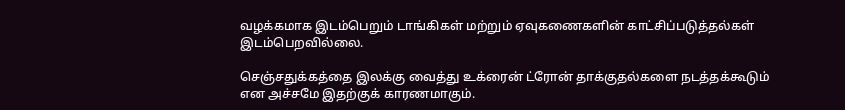வழக்கமாக இடம்பெறும் டாங்கிகள் மற்றும் ஏவுகணைகளின் காட்சிப்படுத்தல்கள் இடம்பெறவில்லை.

செஞ்சதுக்கத்தை இலக்கு வைத்து உக்ரைன் ட்ரோன் தாக்குதல்களை நடத்தக்கூடும் என அச்சமே இதற்குக் காரணமாகும்.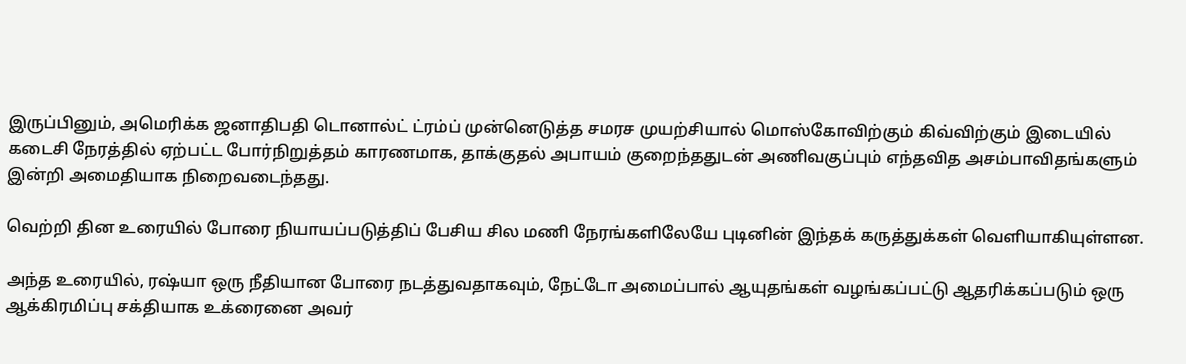இருப்பினும், அமெரிக்க ஜனாதிபதி டொனால்ட் ட்ரம்ப் முன்னெடுத்த சமரச முயற்சியால் மொஸ்கோவிற்கும் கிவ்விற்கும் இடையில் கடைசி நேரத்தில் ஏற்பட்ட போர்நிறுத்தம் காரணமாக, தாக்குதல் அபாயம் குறைந்ததுடன் அணிவகுப்பும் எந்தவித அசம்பாவிதங்களும் இன்றி அமைதியாக நிறைவடைந்தது.

வெற்றி தின உரையில் போரை நியாயப்படுத்திப் பேசிய சில மணி நேரங்களிலேயே புடினின் இந்தக் கருத்துக்கள் வெளியாகியுள்ளன.

அந்த உரையில், ரஷ்யா ஒரு நீதியான போரை நடத்துவதாகவும், நேட்டோ அமைப்பால் ஆயுதங்கள் வழங்கப்பட்டு ஆதரிக்கப்படும் ஒரு ஆக்கிரமிப்பு சக்தியாக உக்ரைனை அவர்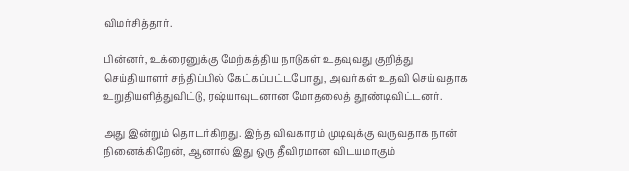விமர்சித்தார்.

பின்னர், உக்ரைனுக்கு மேற்கத்திய நாடுகள் உதவுவது குறித்து செய்தியாளர் சந்திப்பில் கேட்கப்பட்டபோது, அவர்கள் உதவி செய்வதாக உறுதியளித்துவிட்டு, ரஷ்யாவுடனான மோதலைத் தூண்டிவிட்டனர்.

அது இன்றும் தொடர்கிறது. இந்த விவகாரம் முடிவுக்கு வருவதாக நான் நினைக்கிறேன், ஆனால் இது ஒரு தீவிரமான விடயமாகும்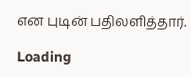என புடின் பதிலளித்தார்.

Loading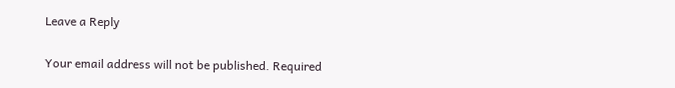Leave a Reply

Your email address will not be published. Required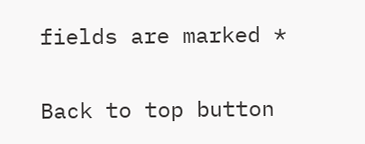fields are marked *

Back to top button